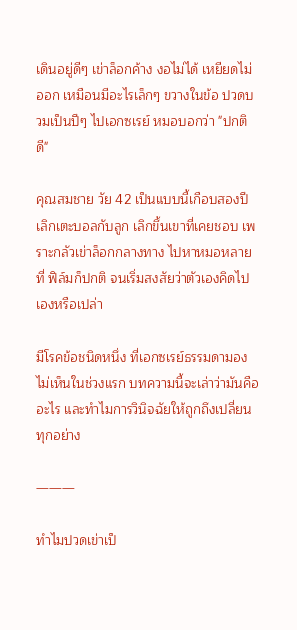เดินอยู่ดีๆ เข่าล็อกค้าง งอไม่ได้ เหยียดไม่ออก เหมือนมีอะไรเล็กๆ ขวางในข้อ ปวดบวมเป็นปีๆ ไปเอกซเรย์ หมอบอกว่า "ปกติดี"

คุณสมชาย วัย 42 เป็นแบบนี้เกือบสองปี เลิกเตะบอลกับลูก เลิกขึ้นเขาที่เคยชอบ เพราะกลัวเข่าล็อกกลางทาง ไปหาหมอหลายที่ ฟิล์มก็ปกติ จนเริ่มสงสัยว่าตัวเองคิดไปเองหรือเปล่า

มีโรคข้อชนิดหนึ่ง ที่เอกซเรย์ธรรมดามองไม่เห็นในช่วงแรก บทความนี้จะเล่าว่ามันคืออะไร และทำไมการวินิจฉัยให้ถูกถึงเปลี่ยนทุกอย่าง

―――

ทำไมปวดเข่าเป็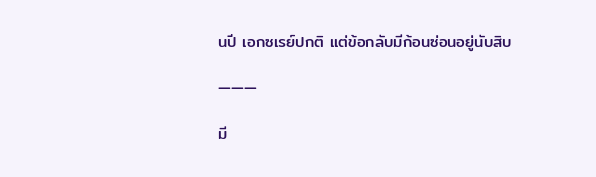นปี เอกซเรย์ปกติ แต่ข้อกลับมีก้อนซ่อนอยู่นับสิบ

―――

มี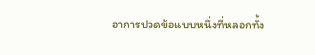อาการปวดข้อแบบหนึ่งที่หลอกทั้ง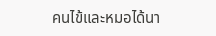คนไข้และหมอได้นา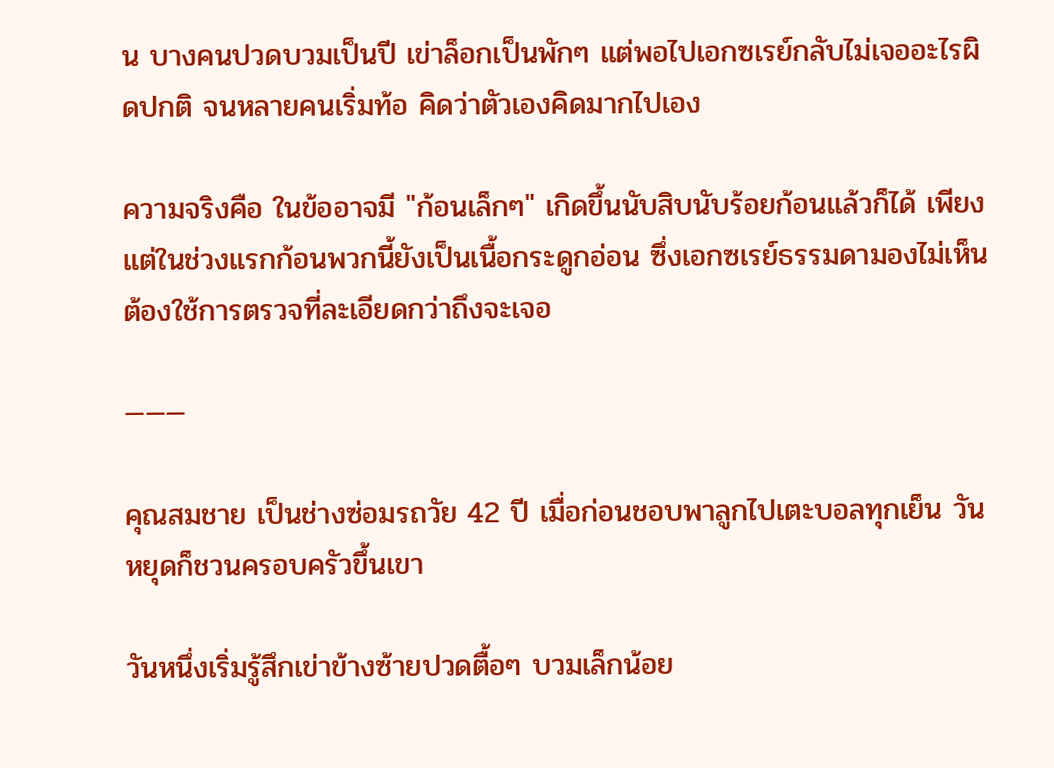น บางคนปวดบวมเป็นปี เข่าล็อกเป็นพักๆ แต่พอไปเอกซเรย์กลับไม่เจออะไรผิดปกติ จนหลายคนเริ่มท้อ คิดว่าตัวเองคิดมากไปเอง

ความจริงคือ ในข้ออาจมี "ก้อนเล็กๆ" เกิดขึ้นนับสิบนับร้อยก้อนแล้วก็ได้ เพียงแต่ในช่วงแรกก้อนพวกนี้ยังเป็นเนื้อกระดูกอ่อน ซึ่งเอกซเรย์ธรรมดามองไม่เห็น ต้องใช้การตรวจที่ละเอียดกว่าถึงจะเจอ

―――

คุณสมชาย เป็นช่างซ่อมรถวัย 42 ปี เมื่อก่อนชอบพาลูกไปเตะบอลทุกเย็น วันหยุดก็ชวนครอบครัวขึ้นเขา

วันหนึ่งเริ่มรู้สึกเข่าข้างซ้ายปวดตื้อๆ บวมเล็กน้อย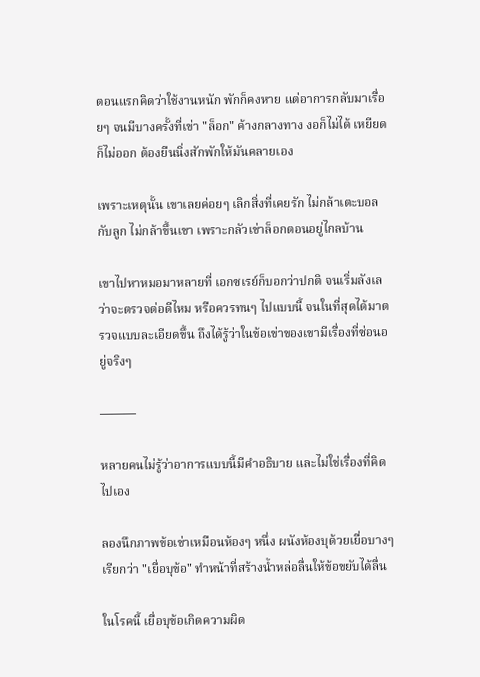ตอนแรกคิดว่าใช้งานหนัก พักก็คงหาย แต่อาการกลับมาเรื่อยๆ จนมีบางครั้งที่เข่า "ล็อก" ค้างกลางทาง งอก็ไม่ได้ เหยียดก็ไม่ออก ต้องยืนนิ่งสักพักให้มันคลายเอง

เพราะเหตุนั้น เขาเลยค่อยๆ เลิกสิ่งที่เคยรัก ไม่กล้าเตะบอลกับลูก ไม่กล้าขึ้นเขา เพราะกลัวเข่าล็อกตอนอยู่ไกลบ้าน

เขาไปหาหมอมาหลายที่ เอกซเรย์ก็บอกว่าปกติ จนเริ่มลังเลว่าจะตรวจต่อดีไหม หรือควรทนๆ ไปแบบนี้ จนในที่สุดได้มาตรวจแบบละเอียดขึ้น ถึงได้รู้ว่าในข้อเข่าของเขามีเรื่องที่ซ่อนอยู่จริงๆ

―――

หลายคนไม่รู้ว่าอาการแบบนี้มีคำอธิบาย และไม่ใช่เรื่องที่คิดไปเอง

ลองนึกภาพข้อเข่าเหมือนห้องๆ หนึ่ง ผนังห้องบุด้วยเยื่อบางๆ เรียกว่า "เยื่อบุข้อ" ทำหน้าที่สร้างน้ำหล่อลื่นให้ข้อขยับได้ลื่น

ในโรคนี้ เยื่อบุข้อเกิดความผิด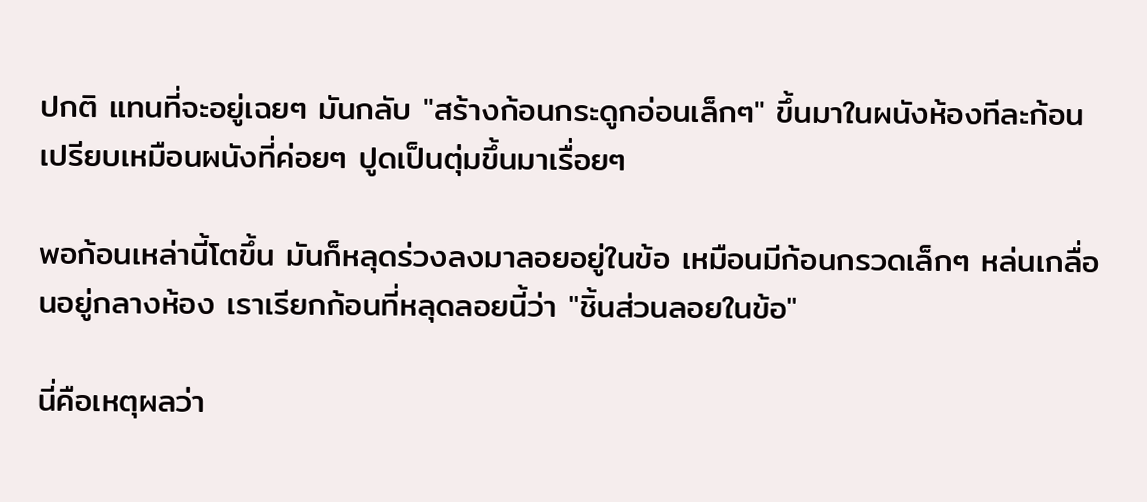ปกติ แทนที่จะอยู่เฉยๆ มันกลับ "สร้างก้อนกระดูกอ่อนเล็กๆ" ขึ้นมาในผนังห้องทีละก้อน เปรียบเหมือนผนังที่ค่อยๆ ปูดเป็นตุ่มขึ้นมาเรื่อยๆ

พอก้อนเหล่านี้โตขึ้น มันก็หลุดร่วงลงมาลอยอยู่ในข้อ เหมือนมีก้อนกรวดเล็กๆ หล่นเกลื่อนอยู่กลางห้อง เราเรียกก้อนที่หลุดลอยนี้ว่า "ชิ้นส่วนลอยในข้อ"

นี่คือเหตุผลว่า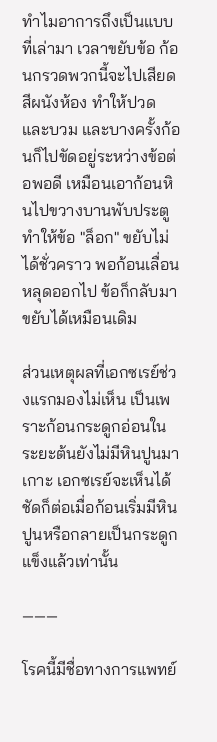ทำไมอาการถึงเป็นแบบที่เล่ามา เวลาขยับข้อ ก้อนกรวดพวกนี้จะไปเสียดสีผนังห้อง ทำให้ปวดและบวม และบางครั้งก้อนก็ไปขัดอยู่ระหว่างข้อต่อพอดี เหมือนเอาก้อนหินไปขวางบานพับประตู ทำให้ข้อ "ล็อก" ขยับไม่ได้ชั่วคราว พอก้อนเลื่อนหลุดออกไป ข้อก็กลับมาขยับได้เหมือนเดิม

ส่วนเหตุผลที่เอกซเรย์ช่วงแรกมองไม่เห็น เป็นเพราะก้อนกระดูกอ่อนในระยะต้นยังไม่มีหินปูนมาเกาะ เอกซเรย์จะเห็นได้ชัดก็ต่อเมื่อก้อนเริ่มมีหินปูนหรือกลายเป็นกระดูกแข็งแล้วเท่านั้น

―――

โรคนี้มีชื่อทางการแพทย์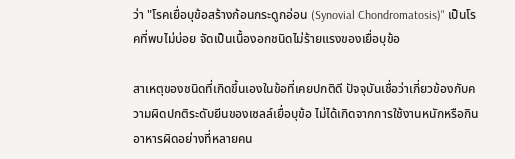ว่า "โรคเยื่อบุข้อสร้างก้อนกระดูกอ่อน (Synovial Chondromatosis)" เป็นโรคที่พบไม่บ่อย จัดเป็นเนื้องอกชนิดไม่ร้ายแรงของเยื่อบุข้อ

สาเหตุของชนิดที่เกิดขึ้นเองในข้อที่เคยปกติดี ปัจจุบันเชื่อว่าเกี่ยวข้องกับความผิดปกติระดับยีนของเซลล์เยื่อบุข้อ ไม่ได้เกิดจากการใช้งานหนักหรือกินอาหารผิดอย่างที่หลายคน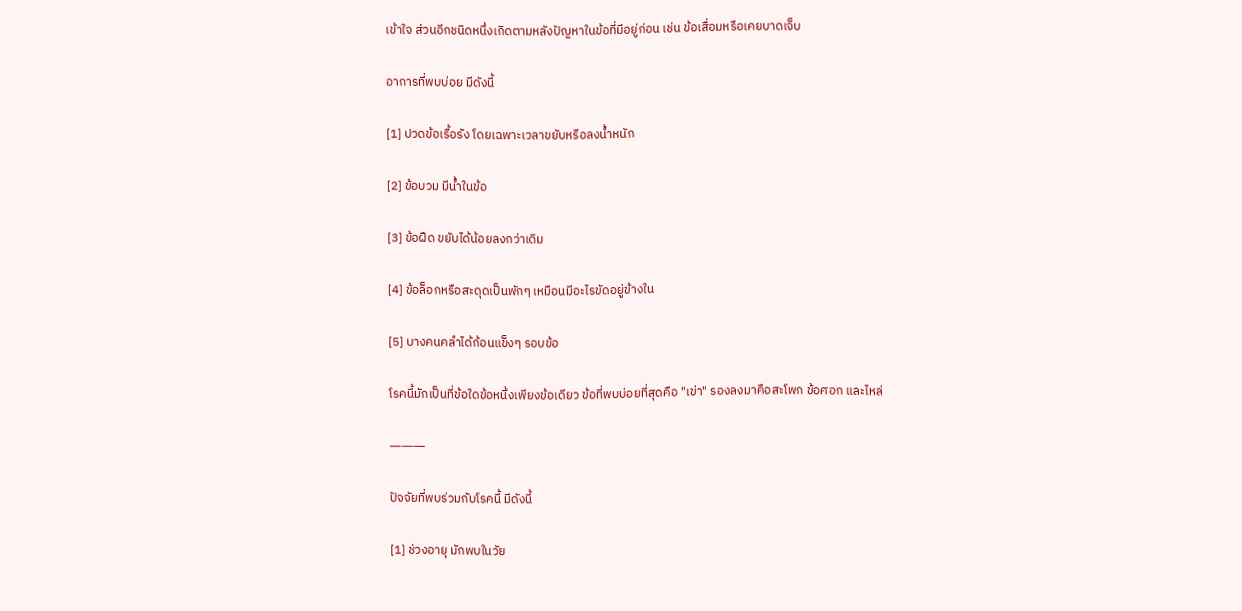เข้าใจ ส่วนอีกชนิดหนึ่งเกิดตามหลังปัญหาในข้อที่มีอยู่ก่อน เช่น ข้อเสื่อมหรือเคยบาดเจ็บ

อาการที่พบบ่อย มีดังนี้

[1] ปวดข้อเรื้อรัง โดยเฉพาะเวลาขยับหรือลงน้ำหนัก

[2] ข้อบวม มีน้ำในข้อ

[3] ข้อฝืด ขยับได้น้อยลงกว่าเดิม

[4] ข้อล็อกหรือสะดุดเป็นพักๆ เหมือนมีอะไรขัดอยู่ข้างใน

[5] บางคนคลำได้ก้อนแข็งๆ รอบข้อ

โรคนี้มักเป็นที่ข้อใดข้อหนึ่งเพียงข้อเดียว ข้อที่พบบ่อยที่สุดคือ "เข่า" รองลงมาคือสะโพก ข้อศอก และไหล่

―――

ปัจจัยที่พบร่วมกับโรคนี้ มีดังนี้

[1] ช่วงอายุ มักพบในวัย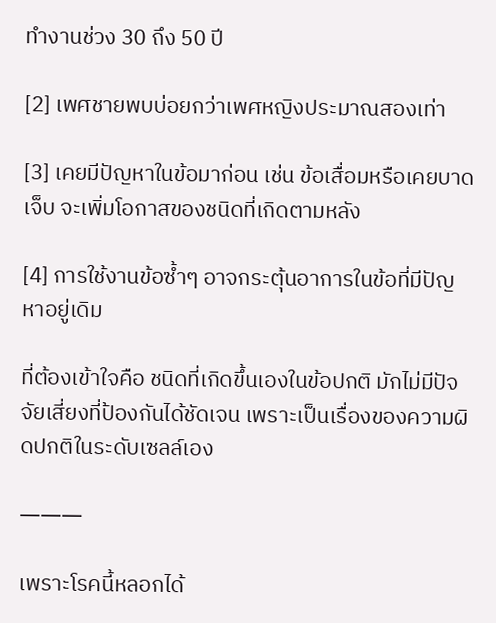ทำงานช่วง 30 ถึง 50 ปี

[2] เพศชายพบบ่อยกว่าเพศหญิงประมาณสองเท่า

[3] เคยมีปัญหาในข้อมาก่อน เช่น ข้อเสื่อมหรือเคยบาดเจ็บ จะเพิ่มโอกาสของชนิดที่เกิดตามหลัง

[4] การใช้งานข้อซ้ำๆ อาจกระตุ้นอาการในข้อที่มีปัญหาอยู่เดิม

ที่ต้องเข้าใจคือ ชนิดที่เกิดขึ้นเองในข้อปกติ มักไม่มีปัจจัยเสี่ยงที่ป้องกันได้ชัดเจน เพราะเป็นเรื่องของความผิดปกติในระดับเซลล์เอง

―――

เพราะโรคนี้หลอกได้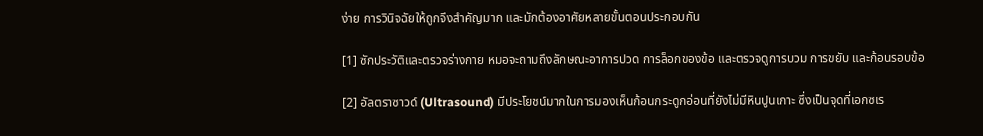ง่าย การวินิจฉัยให้ถูกจึงสำคัญมาก และมักต้องอาศัยหลายขั้นตอนประกอบกัน

[1] ซักประวัติและตรวจร่างกาย หมอจะถามถึงลักษณะอาการปวด การล็อกของข้อ และตรวจดูการบวม การขยับ และก้อนรอบข้อ

[2] อัลตราซาวด์ (Ultrasound) มีประโยชน์มากในการมองเห็นก้อนกระดูกอ่อนที่ยังไม่มีหินปูนเกาะ ซึ่งเป็นจุดที่เอกซเร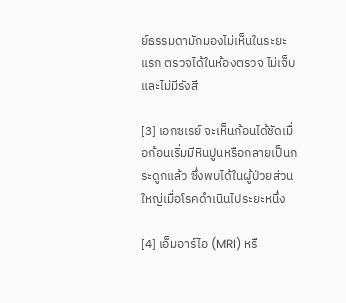ย์ธรรมดามักมองไม่เห็นในระยะแรก ตรวจได้ในห้องตรวจ ไม่เจ็บ และไม่มีรังสี

[3] เอกซเรย์ จะเห็นก้อนได้ชัดเมื่อก้อนเริ่มมีหินปูนหรือกลายเป็นกระดูกแล้ว ซึ่งพบได้ในผู้ป่วยส่วนใหญ่เมื่อโรคดำเนินไประยะหนึ่ง

[4] เอ็มอาร์ไอ (MRI) หรื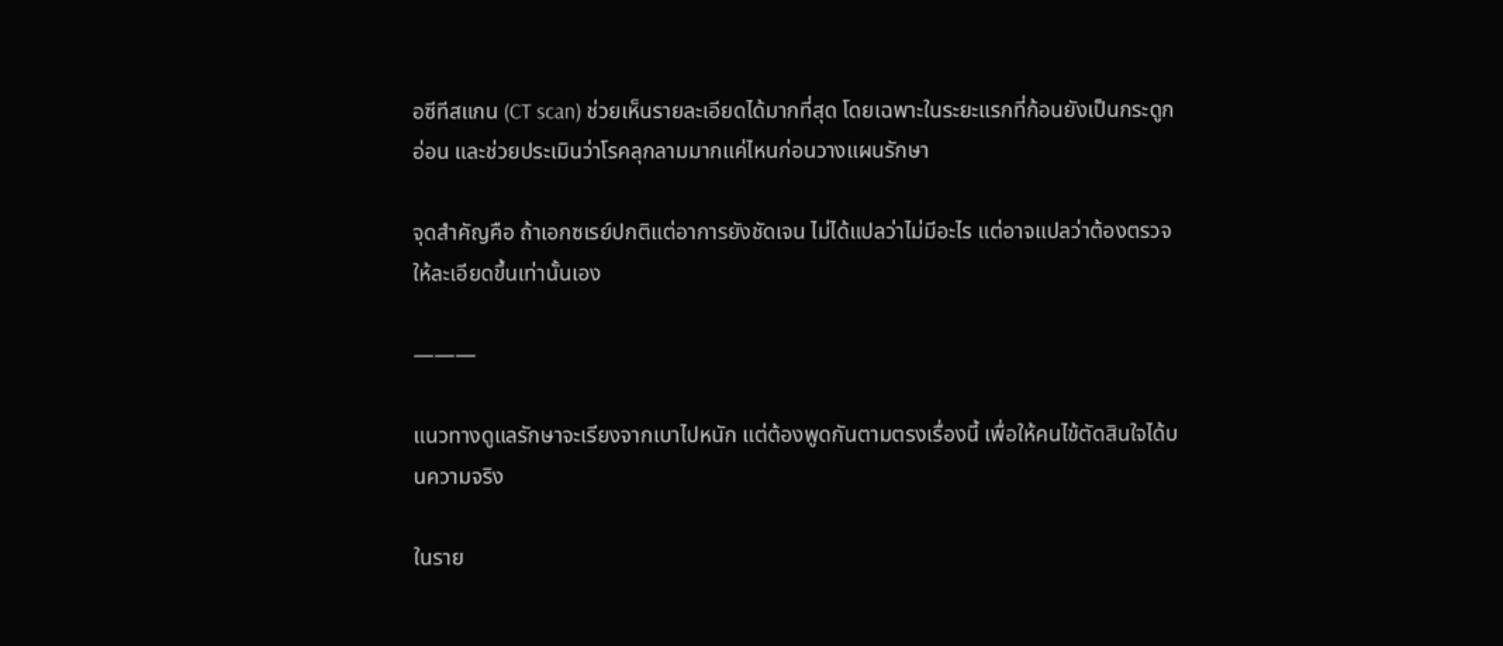อซีทีสแกน (CT scan) ช่วยเห็นรายละเอียดได้มากที่สุด โดยเฉพาะในระยะแรกที่ก้อนยังเป็นกระดูกอ่อน และช่วยประเมินว่าโรคลุกลามมากแค่ไหนก่อนวางแผนรักษา

จุดสำคัญคือ ถ้าเอกซเรย์ปกติแต่อาการยังชัดเจน ไม่ได้แปลว่าไม่มีอะไร แต่อาจแปลว่าต้องตรวจให้ละเอียดขึ้นเท่านั้นเอง

―――

แนวทางดูแลรักษาจะเรียงจากเบาไปหนัก แต่ต้องพูดกันตามตรงเรื่องนี้ เพื่อให้คนไข้ตัดสินใจได้บนความจริง

ในราย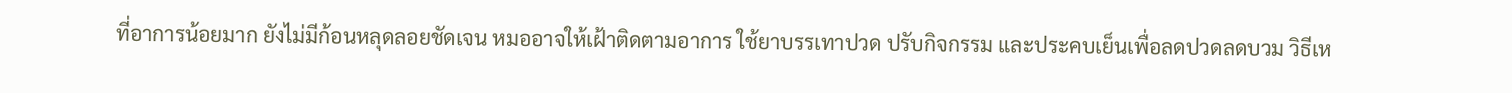ที่อาการน้อยมาก ยังไม่มีก้อนหลุดลอยชัดเจน หมออาจให้เฝ้าติดตามอาการ ใช้ยาบรรเทาปวด ปรับกิจกรรม และประคบเย็นเพื่อลดปวดลดบวม วิธีเห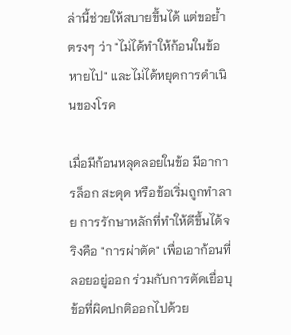ล่านี้ช่วยให้สบายขึ้นได้ แต่ขอย้ำตรงๆ ว่า "ไม่ได้ทำให้ก้อนในข้อหายไป" และไม่ได้หยุดการดำเนินของโรค

เมื่อมีก้อนหลุดลอยในข้อ มีอาการล็อก สะดุด หรือข้อเริ่มถูกทำลาย การรักษาหลักที่ทำให้ดีขึ้นได้จริงคือ "การผ่าตัด" เพื่อเอาก้อนที่ลอยอยู่ออก ร่วมกับการตัดเยื่อบุข้อที่ผิดปกติออกไปด้วย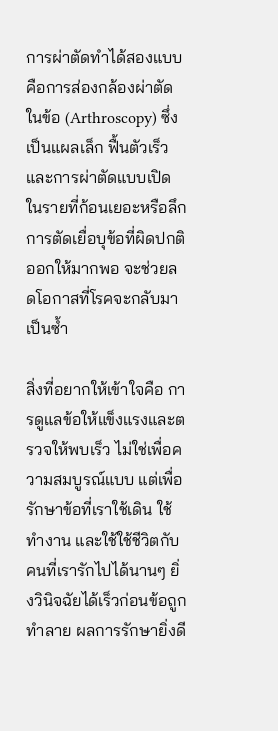การผ่าตัดทำได้สองแบบ คือการส่องกล้องผ่าตัดในข้อ (Arthroscopy) ซึ่งเป็นแผลเล็ก ฟื้นตัวเร็ว และการผ่าตัดแบบเปิดในรายที่ก้อนเยอะหรือลึก การตัดเยื่อบุข้อที่ผิดปกติออกให้มากพอ จะช่วยลดโอกาสที่โรคจะกลับมาเป็นซ้ำ

สิ่งที่อยากให้เข้าใจคือ การดูแลข้อให้แข็งแรงและตรวจให้พบเร็ว ไม่ใช่เพื่อความสมบูรณ์แบบ แต่เพื่อรักษาข้อที่เราใช้เดิน ใช้ทำงาน และใช้ใช้ชีวิตกับคนที่เรารักไปได้นานๆ ยิ่งวินิจฉัยได้เร็วก่อนข้อถูกทำลาย ผลการรักษายิ่งดี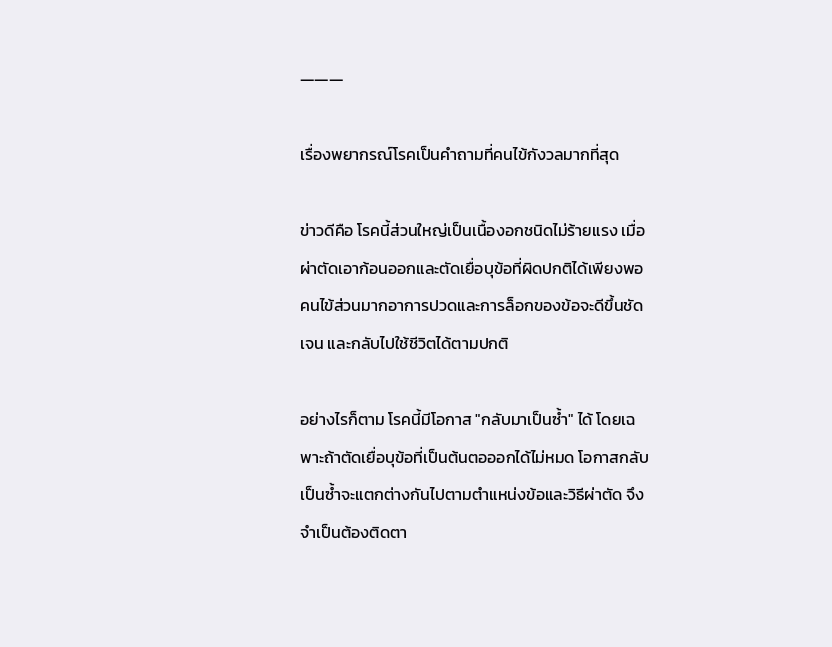―――

เรื่องพยากรณ์โรคเป็นคำถามที่คนไข้กังวลมากที่สุด

ข่าวดีคือ โรคนี้ส่วนใหญ่เป็นเนื้องอกชนิดไม่ร้ายแรง เมื่อผ่าตัดเอาก้อนออกและตัดเยื่อบุข้อที่ผิดปกติได้เพียงพอ คนไข้ส่วนมากอาการปวดและการล็อกของข้อจะดีขึ้นชัดเจน และกลับไปใช้ชีวิตได้ตามปกติ

อย่างไรก็ตาม โรคนี้มีโอกาส "กลับมาเป็นซ้ำ" ได้ โดยเฉพาะถ้าตัดเยื่อบุข้อที่เป็นต้นตอออกได้ไม่หมด โอกาสกลับเป็นซ้ำจะแตกต่างกันไปตามตำแหน่งข้อและวิธีผ่าตัด จึงจำเป็นต้องติดตา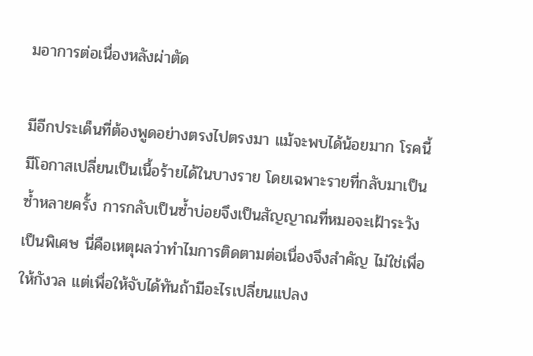มอาการต่อเนื่องหลังผ่าตัด

มีอีกประเด็นที่ต้องพูดอย่างตรงไปตรงมา แม้จะพบได้น้อยมาก โรคนี้มีโอกาสเปลี่ยนเป็นเนื้อร้ายได้ในบางราย โดยเฉพาะรายที่กลับมาเป็นซ้ำหลายครั้ง การกลับเป็นซ้ำบ่อยจึงเป็นสัญญาณที่หมอจะเฝ้าระวังเป็นพิเศษ นี่คือเหตุผลว่าทำไมการติดตามต่อเนื่องจึงสำคัญ ไม่ใช่เพื่อให้กังวล แต่เพื่อให้จับได้ทันถ้ามีอะไรเปลี่ยนแปลง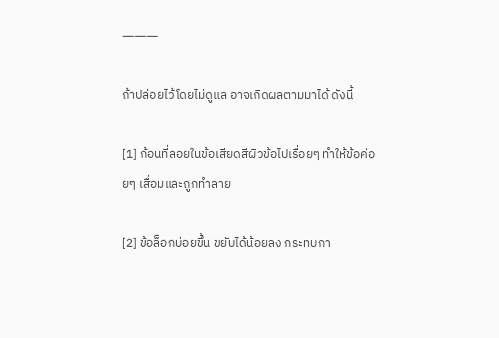―――

ถ้าปล่อยไว้โดยไม่ดูแล อาจเกิดผลตามมาได้ ดังนี้

[1] ก้อนที่ลอยในข้อเสียดสีผิวข้อไปเรื่อยๆ ทำให้ข้อค่อยๆ เสื่อมและถูกทำลาย

[2] ข้อล็อกบ่อยขึ้น ขยับได้น้อยลง กระทบกา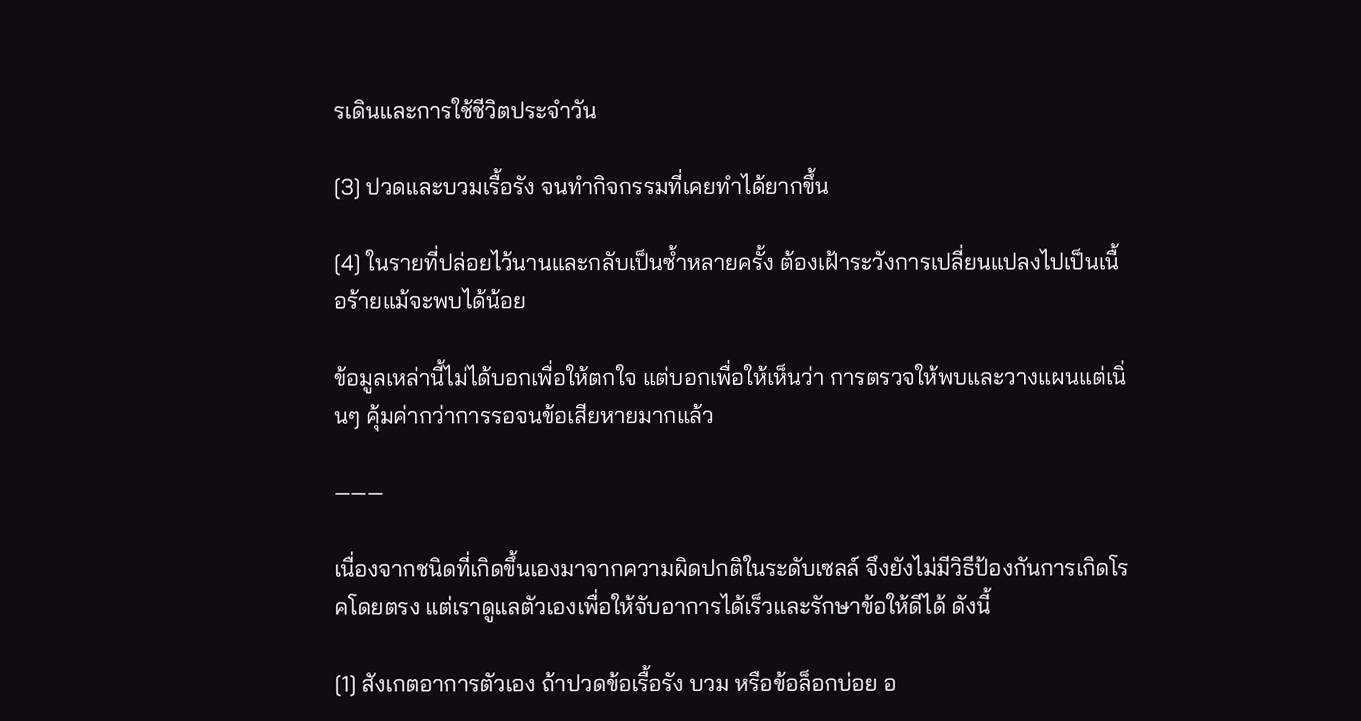รเดินและการใช้ชีวิตประจำวัน

[3] ปวดและบวมเรื้อรัง จนทำกิจกรรมที่เคยทำได้ยากขึ้น

[4] ในรายที่ปล่อยไว้นานและกลับเป็นซ้ำหลายครั้ง ต้องเฝ้าระวังการเปลี่ยนแปลงไปเป็นเนื้อร้ายแม้จะพบได้น้อย

ข้อมูลเหล่านี้ไม่ได้บอกเพื่อให้ตกใจ แต่บอกเพื่อให้เห็นว่า การตรวจให้พบและวางแผนแต่เนิ่นๆ คุ้มค่ากว่าการรอจนข้อเสียหายมากแล้ว

―――

เนื่องจากชนิดที่เกิดขึ้นเองมาจากความผิดปกติในระดับเซลล์ จึงยังไม่มีวิธีป้องกันการเกิดโรคโดยตรง แต่เราดูแลตัวเองเพื่อให้จับอาการได้เร็วและรักษาข้อให้ดีได้ ดังนี้

[1] สังเกตอาการตัวเอง ถ้าปวดข้อเรื้อรัง บวม หรือข้อล็อกบ่อย อ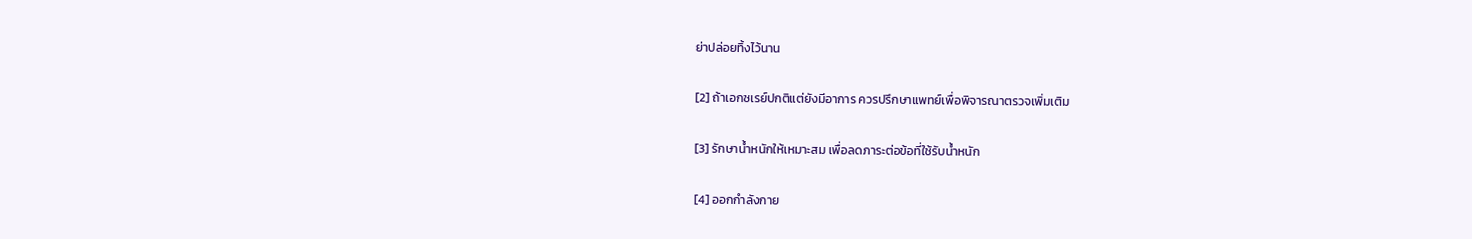ย่าปล่อยทิ้งไว้นาน

[2] ถ้าเอกซเรย์ปกติแต่ยังมีอาการ ควรปรึกษาแพทย์เพื่อพิจารณาตรวจเพิ่มเติม

[3] รักษาน้ำหนักให้เหมาะสม เพื่อลดภาระต่อข้อที่ใช้รับน้ำหนัก

[4] ออกกำลังกาย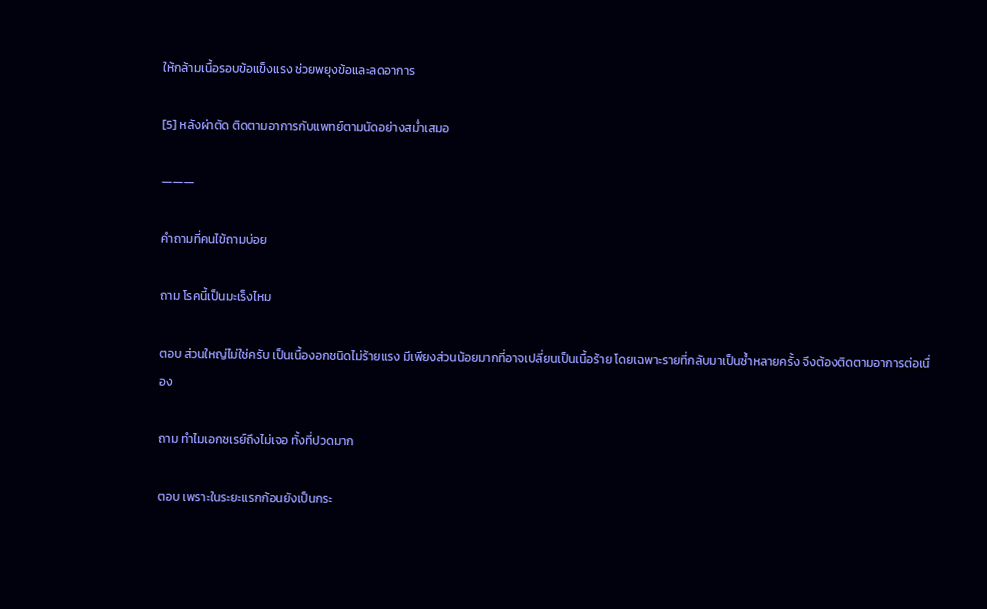ให้กล้ามเนื้อรอบข้อแข็งแรง ช่วยพยุงข้อและลดอาการ

[5] หลังผ่าตัด ติดตามอาการกับแพทย์ตามนัดอย่างสม่ำเสมอ

―――

คำถามที่คนไข้ถามบ่อย

ถาม โรคนี้เป็นมะเร็งไหม

ตอบ ส่วนใหญ่ไม่ใช่ครับ เป็นเนื้องอกชนิดไม่ร้ายแรง มีเพียงส่วนน้อยมากที่อาจเปลี่ยนเป็นเนื้อร้าย โดยเฉพาะรายที่กลับมาเป็นซ้ำหลายครั้ง จึงต้องติดตามอาการต่อเนื่อง

ถาม ทำไมเอกซเรย์ถึงไม่เจอ ทั้งที่ปวดมาก

ตอบ เพราะในระยะแรกก้อนยังเป็นกระ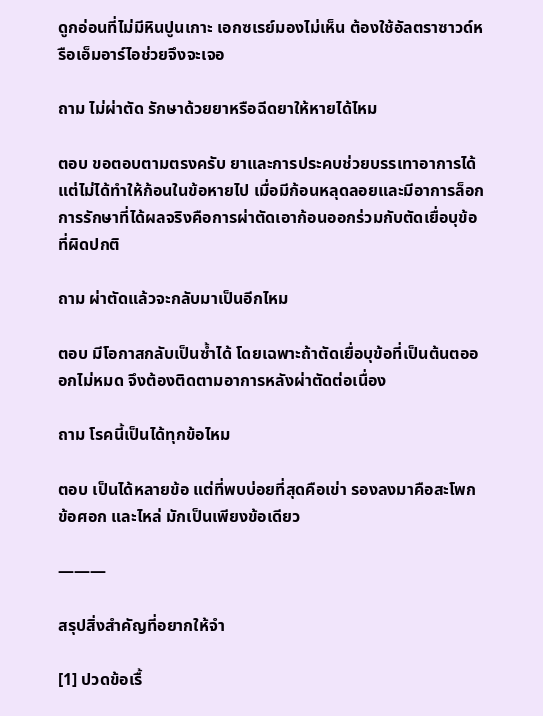ดูกอ่อนที่ไม่มีหินปูนเกาะ เอกซเรย์มองไม่เห็น ต้องใช้อัลตราซาวด์หรือเอ็มอาร์ไอช่วยจึงจะเจอ

ถาม ไม่ผ่าตัด รักษาด้วยยาหรือฉีดยาให้หายได้ไหม

ตอบ ขอตอบตามตรงครับ ยาและการประคบช่วยบรรเทาอาการได้ แต่ไม่ได้ทำให้ก้อนในข้อหายไป เมื่อมีก้อนหลุดลอยและมีอาการล็อก การรักษาที่ได้ผลจริงคือการผ่าตัดเอาก้อนออกร่วมกับตัดเยื่อบุข้อที่ผิดปกติ

ถาม ผ่าตัดแล้วจะกลับมาเป็นอีกไหม

ตอบ มีโอกาสกลับเป็นซ้ำได้ โดยเฉพาะถ้าตัดเยื่อบุข้อที่เป็นต้นตอออกไม่หมด จึงต้องติดตามอาการหลังผ่าตัดต่อเนื่อง

ถาม โรคนี้เป็นได้ทุกข้อไหม

ตอบ เป็นได้หลายข้อ แต่ที่พบบ่อยที่สุดคือเข่า รองลงมาคือสะโพก ข้อศอก และไหล่ มักเป็นเพียงข้อเดียว

―――

สรุปสิ่งสำคัญที่อยากให้จำ

[1] ปวดข้อเรื้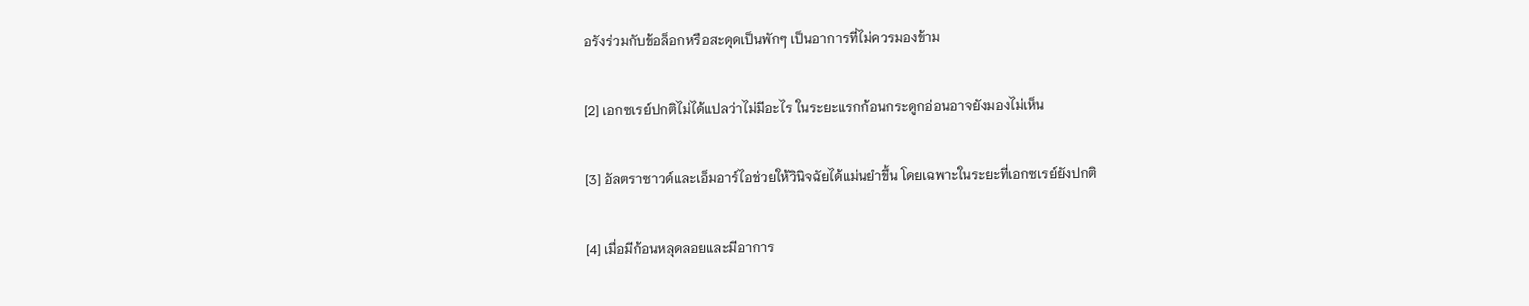อรังร่วมกับข้อล็อกหรือสะดุดเป็นพักๆ เป็นอาการที่ไม่ควรมองข้าม

[2] เอกซเรย์ปกติไม่ได้แปลว่าไม่มีอะไร ในระยะแรกก้อนกระดูกอ่อนอาจยังมองไม่เห็น

[3] อัลตราซาวด์และเอ็มอาร์ไอช่วยให้วินิจฉัยได้แม่นยำขึ้น โดยเฉพาะในระยะที่เอกซเรย์ยังปกติ

[4] เมื่อมีก้อนหลุดลอยและมีอาการ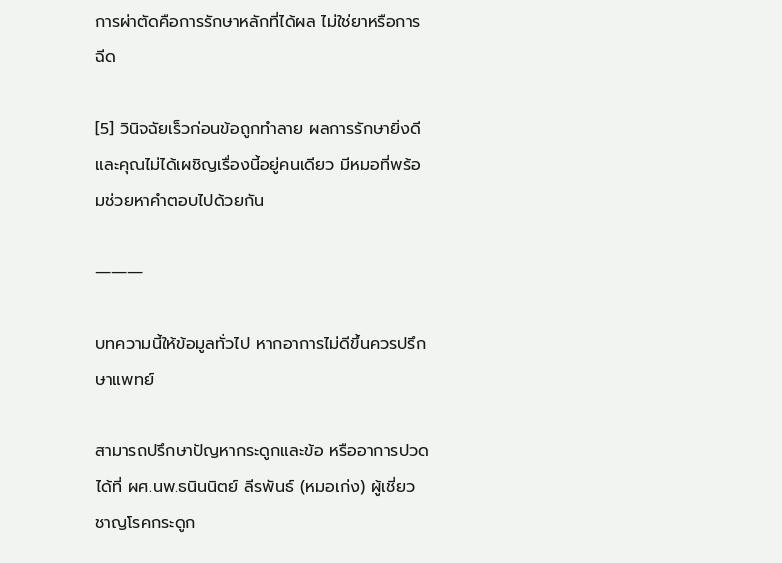การผ่าตัดคือการรักษาหลักที่ได้ผล ไม่ใช่ยาหรือการฉีด

[5] วินิจฉัยเร็วก่อนข้อถูกทำลาย ผลการรักษายิ่งดี และคุณไม่ได้เผชิญเรื่องนี้อยู่คนเดียว มีหมอที่พร้อมช่วยหาคำตอบไปด้วยกัน

―――

บทความนี้ให้ข้อมูลทั่วไป หากอาการไม่ดีขึ้นควรปรึกษาแพทย์

สามารถปรึกษาปัญหากระดูกและข้อ หรืออาการปวด ได้ที่ ผศ.นพ.ธนินนิตย์ ลีรพันธ์ (หมอเก่ง) ผู้เชี่ยวชาญโรคกระดูก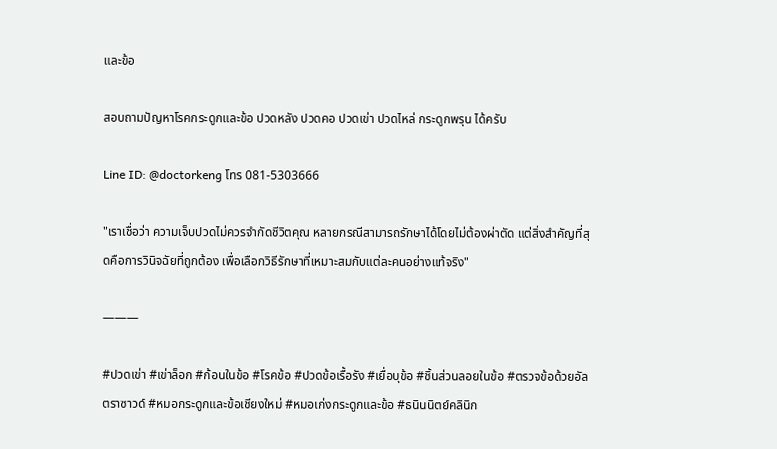และข้อ

สอบถามปัญหาโรคกระดูกและข้อ ปวดหลัง ปวดคอ ปวดเข่า ปวดไหล่ กระดูกพรุน ได้ครับ

Line ID: @doctorkeng โทร 081-5303666

"เราเชื่อว่า ความเจ็บปวดไม่ควรจำกัดชีวิตคุณ หลายกรณีสามารถรักษาได้โดยไม่ต้องผ่าตัด แต่สิ่งสำคัญที่สุดคือการวินิจฉัยที่ถูกต้อง เพื่อเลือกวิธีรักษาที่เหมาะสมกับแต่ละคนอย่างแท้จริง"

―――

#ปวดเข่า #เข่าล็อก #ก้อนในข้อ #โรคข้อ #ปวดข้อเรื้อรัง #เยื่อบุข้อ #ชิ้นส่วนลอยในข้อ #ตรวจข้อด้วยอัลตราซาวด์ #หมอกระดูกและข้อเชียงใหม่ #หมอเก่งกระดูกและข้อ #ธนินนิตย์คลินิก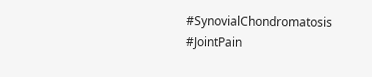#SynovialChondromatosis #JointPain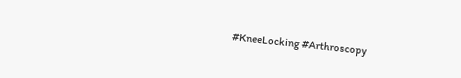#KneeLocking #Arthroscopy